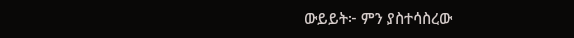ውይይት፦ ምን ያስተሳስረው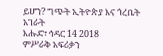ይሆን? ግጭት ኢትዮጵያ እና ጎረቤት አገራት
እሑድ፣ ኅዳር 14 2018
ምሥራቅ አፍሪቃን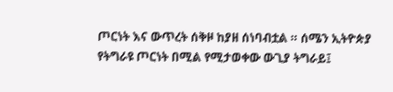ጦርነት እና ውጥረት ሰቅዞ ከያዘ ሰነባብቷል ። ሰሜን ኢትዮጵያ የትግራዩ ጦርነት በሚል የሚታወቀው ውጊያ ትግራይ፤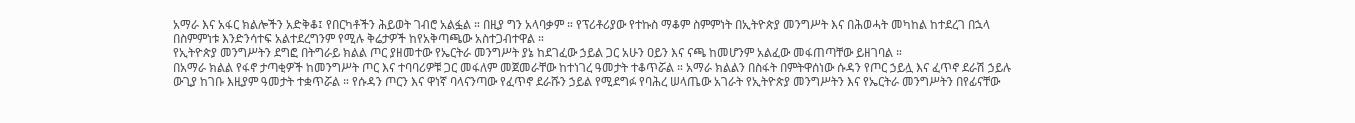አማራ እና አፋር ክልሎችን አድቅቆ፤ የበርካቶችን ሕይወት ገብሮ አልፏል ። በዚያ ግን አላባቃም ። የፕሪቶሪያው የተኩስ ማቆም ስምምነት በኢትዮጵያ መንግሥት እና በሕወሓት መካከል ከተደረገ በኋላ በስምምነቱ እንድንሳተፍ አልተደረግንም የሚሉ ቅሬታዎች ከየአቅጣጫው አስተጋብተዋል ።
የኢትዮጵያ መንግሥትን ደግፎ በትግራይ ክልል ጦር ያዘመተው የኤርትራ መንግሥት ያኔ ከደገፈው ኃይል ጋር አሁን ዐይን እና ናጫ ከመሆንም አልፈው መፋጠጣቸው ይዘገባል ።
በአማራ ክልል የፋኖ ታጣቂዎች ከመንግሥት ጦር እና ተባባሪዎቹ ጋር መፋለም መጀመራቸው ከተነገረ ዓመታት ተቆጥሯል ። አማራ ክልልን በስፋት በምትዋሰነው ሱዳን የጦር ኃይሏ እና ፈጥኖ ደራሽ ኃይሉ ውጊያ ከገቡ እዚያም ዓመታት ተቋጥሯል ። የሱዳን ጦርን እና ዋነኛ ባላናንጣው የፈጥኖ ደራሹን ኃይል የሚደግፉ የባሕረ ሠላጤው አገራት የኢትዮጵያ መንግሥትን እና የኤርትራ መንግሥትን በየፊናቸው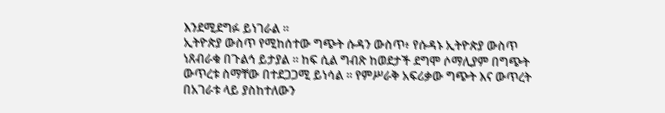እንደሚደግፉ ይነገራል ።
ኢትዮጵያ ውስጥ የሚከሰተው ግጭት ሱዳን ውስጥ፥ የሱዳኑ ኢትዮጵያ ውስጥ ነጸብራቁ በጉልኅ ይታያል ። ከፍ ሲል ግብጽ ከወደታች ደግሞ ሶማሊያም በግጭት ውጥረቱ ስማቸው በተደጋጋሚ ይነሳል ። የምሥራቅ አፍሪቃው ግጭት እና ውጥረት በአገራቱ ላይ ያስከተለውን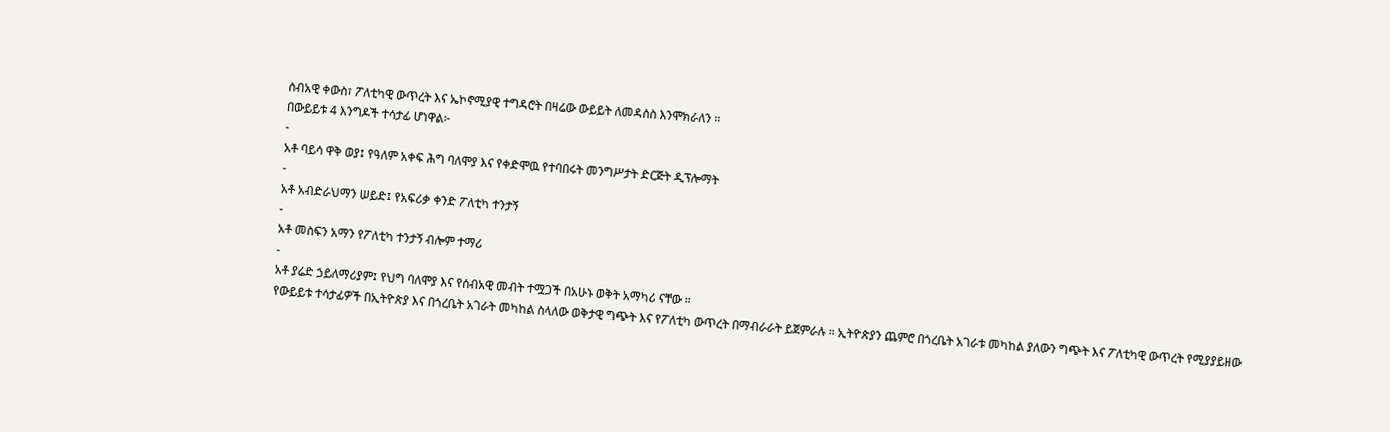ሰብአዊ ቀውስ፣ ፖለቲካዊ ውጥረት እና ኤኮኖሚያዊ ተግዳሮት በዛሬው ውይይት ለመዳሰስ እንሞክራለን ።
በውይይቱ 4 እንግዶች ተሳታፊ ሆነዋል፦
-
አቶ ባይሳ ዋቅ ወያ፤ የዓለም አቀፍ ሕግ ባለሞያ እና የቀድሞዉ የተባበሩት መንግሥታት ድርጅት ዲፕሎማት
-
አቶ አብድራህማን ሠይድ፤ የአፍሪቃ ቀንድ ፖለቲካ ተንታኝ
-
አቶ መስፍን አማን የፖለቲካ ተንታኝ ብሎም ተማሪ
-
አቶ ያሬድ ኃይለማሪያም፤ የህግ ባለሞያ እና የሰብአዊ መብት ተሟጋች በአሁኑ ወቅት አማካሪ ናቸው ።
የውይይቱ ተሳታፊዎች በኢትዮጵያ እና በጎረቤት አገራት መካከል ስላለው ወቅታዊ ግጭት እና የፖለቲካ ውጥረት በማብራራት ይጀምራሉ ። ኢትዮጵያን ጨምሮ በጎረቤት አገራቱ መካከል ያለውን ግጭት እና ፖለቲካዊ ውጥረት የሚያያይዘው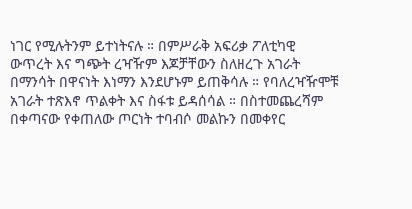ነገር የሚሉትንም ይተነትናሉ ። በምሥራቅ አፍሪቃ ፖለቲካዊ ውጥረት እና ግጭት ረዣዥም እጆቻቸውን ስለዘረጉ አገራት በማንሳት በዋናነት እነማን እንደሆኑም ይጠቅሳሉ ። የባለረዣዥሞቹ አገራት ተጽእኖ ጥልቀት እና ስፋቱ ይዳሰሳል ። በስተመጨረሻም በቀጣናው የቀጠለው ጦርነት ተባብሶ መልኩን በመቀየር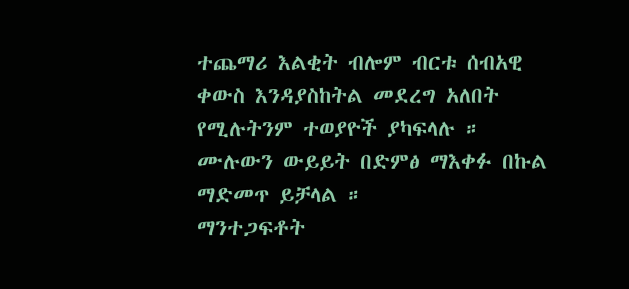ተጨማሪ እልቂት ብሎም ብርቱ ሰብአዊ ቀውስ እንዳያስከትል መደረግ አለበት የሚሉትንም ተወያዮች ያካፍላሉ ።
ሙሉውን ውይይት በድምፅ ማእቀፉ በኩል ማድመጥ ይቻላል ።
ማንተጋፍቶት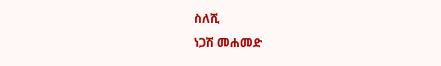ስለሺ
ነጋሽ መሐመድ